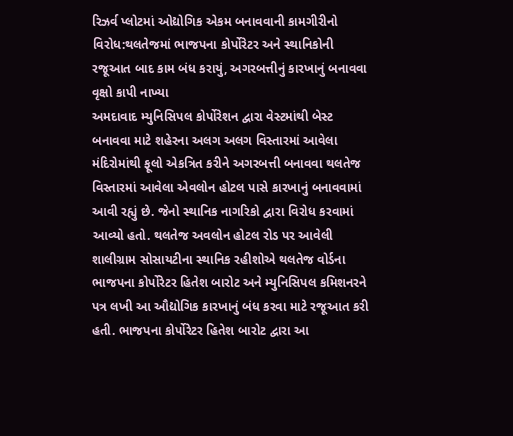રિઝર્વ પ્લોટમાં ઓદ્યોગિક એકમ બનાવવાની કામગીરીનો વિરોધ:થલતેજમાં ભાજપના કોર્પોરેટર અને સ્થાનિકોની રજૂઆત બાદ કામ બંધ કરાયું, અગરબત્તીનું કારખાનું બનાવવા વૃક્ષો કાપી નાખ્યા
અમદાવાદ મ્યુનિસિપલ કોર્પોરેશન દ્વારા વેસ્ટમાંથી બેસ્ટ બનાવવા માટે શહેરના અલગ અલગ વિસ્તારમાં આવેલા મંદિરોમાંથી ફૂલો એકત્રિત કરીને અગરબત્તી બનાવવા થલતેજ વિસ્તારમાં આવેલા એવલોન હોટલ પાસે કારખાનું બનાવવામાં આવી રહ્યું છે. જેનો સ્થાનિક નાગરિકો દ્વારા વિરોધ કરવામાં આવ્યો હતો. થલતેજ અવલોન હોટલ રોડ પર આવેલી શાલીગ્રામ સોસાયટીના સ્થાનિક રહીશોએ થલતેજ વોર્ડના ભાજપના કોર્પોરેટર હિતેશ બારોટ અને મ્યુનિસિપલ કમિશનરને પત્ર લખી આ ઔદ્યોગિક કારખાનું બંધ કરવા માટે રજૂઆત કરી હતી. ભાજપના કોર્પોરેટર હિતેશ બારોટ દ્વારા આ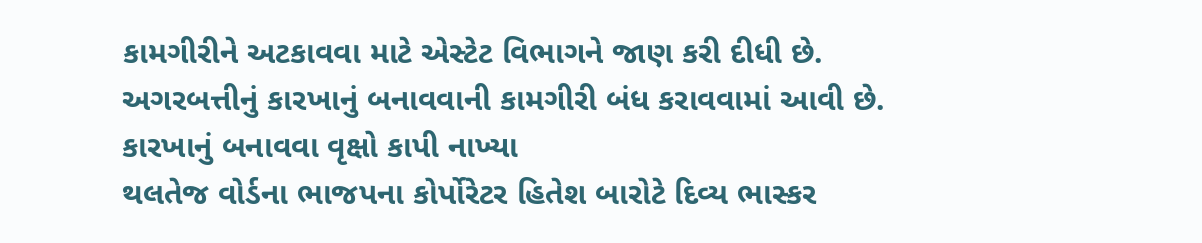કામગીરીને અટકાવવા માટે એસ્ટેટ વિભાગને જાણ કરી દીધી છે. અગરબત્તીનું કારખાનું બનાવવાની કામગીરી બંધ કરાવવામાં આવી છે. કારખાનું બનાવવા વૃક્ષો કાપી નાખ્યા
થલતેજ વોર્ડના ભાજપના કોર્પોરેટર હિતેશ બારોટે દિવ્ય ભાસ્કર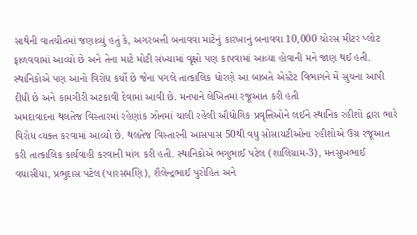સાથેની વાતચીતમાં જણાવ્યું હતું કે, અગરબત્તી બનાવવા માટેનું કારખાનું બનાવવા 10,000 ચોરસ મીટર પ્લોટ ફાળવવામાં આવ્યો છે અને તેના માટે મોટી સંખ્યામાં વૃક્ષો પણ કાપવામાં આવ્યા હોવાની મને જાણ થઈ હતી. સ્થાનિકોએ પણ આનો વિરોધ કર્યો છે જેના પગલે તાત્કાલિક ધોરણે આ બાબતે એસ્ટેટ વિભાગને મેં સુચના આપી દીધી છે અને કામગીરી અટકાવી દેવામાં આવી છે. મનપાને લેખિતમાં રજૂઆત કરી હતી
અમદાવાદના થલતેજ વિસ્તારમાં રહેણાંક ઝોનમાં ચાલી રહેલી ઔદ્યોગિક પ્રવૃત્તિઓને લઈને સ્થાનિક રહીશો દ્વારા ભારે વિરોધ વ્યક્ત કરવામાં આવ્યો છે. થલતેજ વિસ્તારની આસપાસ 50થી વધુ સોસાયટીઓના રહીશોએ ઉગ્ર રજૂઆત કરી તાત્કાલિક કાર્યવાહી કરવાની માંગ કરી હતી. સ્થાનિકોએ ભગુભાઈ પટેલ (શાલિગ્રામ-3), મનસુખભાઈ વઘાસીયા, પ્રભુદાસ પટેલ (પારસમણિ), શૈલેન્દ્રભાઈ પુરોહિત અને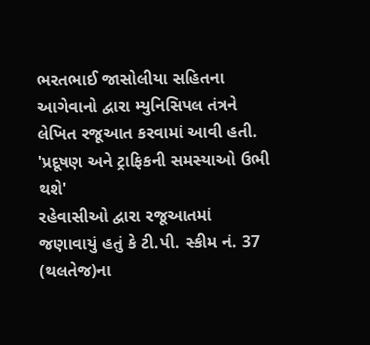ભરતભાઈ જાસોલીયા સહિતના આગેવાનો દ્વારા મ્યુનિસિપલ તંત્રને લેખિત રજૂઆત કરવામાં આવી હતી. 'પ્રદૂષણ અને ટ્રાફિકની સમસ્યાઓ ઉભી થશે'
રહેવાસીઓ દ્વારા રજૂઆતમાં જણાવાયું હતું કે ટી.પી. સ્કીમ નં. 37 (થલતેજ)ના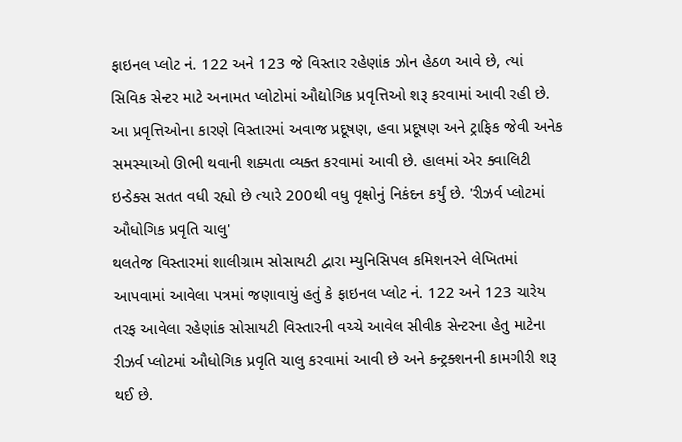ફાઇનલ પ્લોટ નં. 122 અને 123 જે વિસ્તાર રહેણાંક ઝોન હેઠળ આવે છે, ત્યાં સિવિક સેન્ટર માટે અનામત પ્લોટોમાં ઔદ્યોગિક પ્રવૃત્તિઓ શરૂ કરવામાં આવી રહી છે. આ પ્રવૃત્તિઓના કારણે વિસ્તારમાં અવાજ પ્રદૂષણ, હવા પ્રદૂષણ અને ટ્રાફિક જેવી અનેક સમસ્યાઓ ઊભી થવાની શક્યતા વ્યક્ત કરવામાં આવી છે. હાલમાં એર ક્વાલિટી ઇન્ડેક્સ સતત વધી રહ્યો છે ત્યારે 200થી વધુ વૃક્ષોનું નિકંદન કર્યું છે. 'રીઝર્વ પ્લોટમાં ઔધોગિક પ્રવૃતિ ચાલુ'
થલતેજ વિસ્તારમાં શાલીગ્રામ સોસાયટી દ્વારા મ્યુનિસિપલ કમિશનરને લેખિતમાં આપવામાં આવેલા પત્રમાં જણાવાયું હતું કે ફાઇનલ પ્લોટ નં. 122 અને 123 ચારેય તરફ આવેલા રહેણાંક સોસાયટી વિસ્તારની વચ્ચે આવેલ સીવીક સેન્ટરના હેતુ માટેના રીઝર્વ પ્લોટમાં ઔધોગિક પ્રવૃતિ ચાલુ કરવામાં આવી છે અને કન્ટ્રક્શનની કામગીરી શરૂ થઈ છે.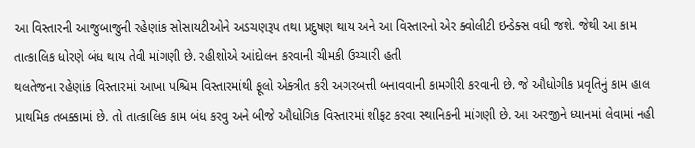આ વિસ્તારની આજુબાજુની રહેણાંક સોસાયટીઓને અડચણરૂપ તથા પ્રદુષણ થાય અને આ વિસ્તારનો એર ક્વોલીટી ઇન્ડેક્સ વધી જશે. જેથી આ કામ તાત્કાલિક ધોરણે બંધ થાય તેવી માંગણી છે. રહીશોએ આંદોલન કરવાની ચીમકી ઉચ્ચારી હતી
થલતેજના રહેણાંક વિસ્તારમાં આખા પશ્ચિમ વિસ્તારમાંથી ફૂલો એક્ત્રીત કરી અગરબત્તી બનાવવાની કામગીરી કરવાની છે. જે ઔધોગીક પ્રવૃતિનું કામ હાલ પ્રાથમિક તબક્કામાં છે. તો તાત્કાલિક કામ બંધ કરવુ અને બીજે ઔધોગિક વિસ્તારમાં શીફટ કરવા સ્થાનિકની માંગણી છે. આ અરજીને ધ્યાનમાં લેવામાં નહી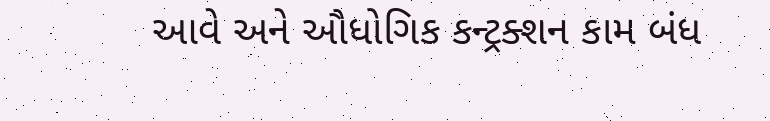આવે અને ઔધોગિક કન્ટ્રક્શન કામ બંધ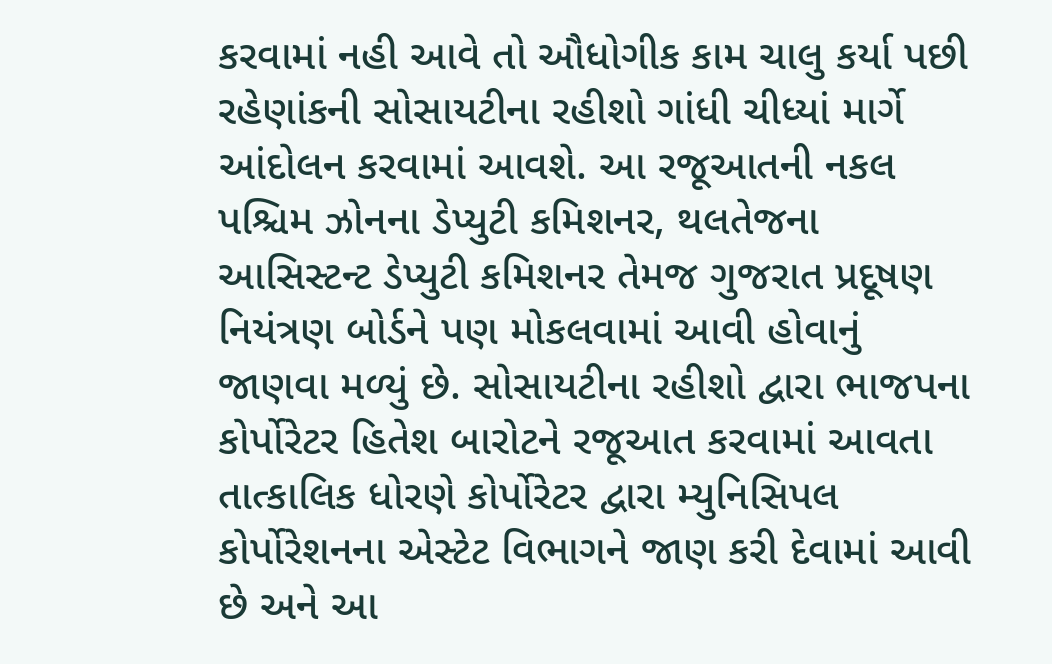કરવામાં નહી આવે તો ઔધોગીક કામ ચાલુ કર્યા પછી રહેણાંકની સોસાયટીના રહીશો ગાંધી ચીધ્યાં માર્ગે આંદોલન કરવામાં આવશે. આ રજૂઆતની નકલ પશ્ચિમ ઝોનના ડેપ્યુટી કમિશનર, થલતેજના આસિસ્ટન્ટ ડેપ્યુટી કમિશનર તેમજ ગુજરાત પ્રદૂષણ નિયંત્રણ બોર્ડને પણ મોકલવામાં આવી હોવાનું જાણવા મળ્યું છે. સોસાયટીના રહીશો દ્વારા ભાજપના કોર્પોરેટર હિતેશ બારોટને રજૂઆત કરવામાં આવતા તાત્કાલિક ધોરણે કોર્પોરેટર દ્વારા મ્યુનિસિપલ કોર્પોરેશનના એસ્ટેટ વિભાગને જાણ કરી દેવામાં આવી છે અને આ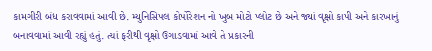કામગીરી બંધ કરાવવામાં આવી છે. મ્યુનિસિપલ કોર્પોરેશન નો ખુબ મોટો પ્લોટ છે અને જ્યાં વૃક્ષો કાપી અને કારખાનું બનાવવામાં આવી રહ્યું હતું. ત્યાં ફરીથી વૃક્ષો ઉગાડવામાં આવે તે પ્રકારની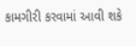કામગીરી કરવામાં આવી શકે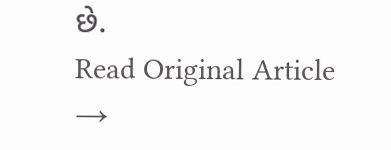છે.
Read Original Article →